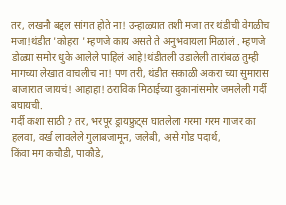तर, लखनौ बद्दल सांगत होते ना! उन्हाळ्यात तशी मजा तर थंडीची वेगळीच मजा!थंडीत 'कोहरा ' म्हणजे काय असते ते अनुभवायला मिळालं . म्हणजे डोळ्या समोर धुके आलेले पाहिलं आहे!थंडीतली उडालेली तारांबळ तुम्ही मागच्या लेखात वाचलीच ना! पण तरी, थंडीत सकाळी अकरा च्या सुमारास बाजारात जायचं! आहाहा! ठराविक मिठाईच्या दुकानांसमोर जमलेली गर्दी बघायची.
गर्दी कशा साठी ? तर, भरपूर ड्रायफ्रुट्स घातलेला गरमा गरम गाजर का हलवा, वर्ख लावलेले गुलाबजामून, जलेबी, असे गोड पदार्थ,
किंवा मग कचौडी, पाकौडे,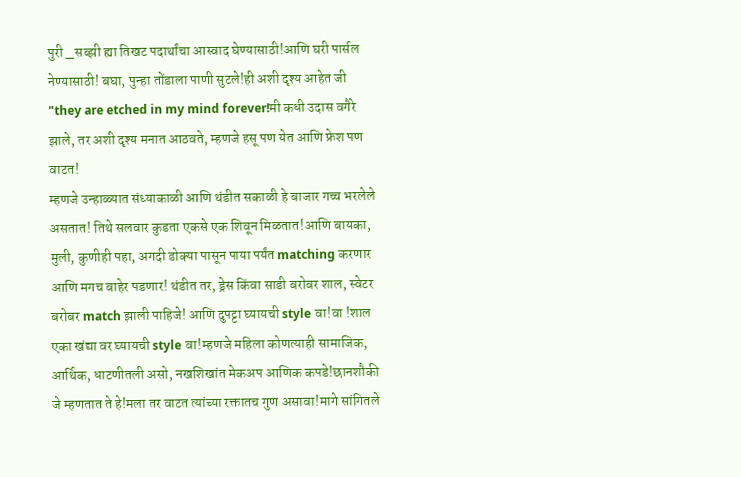पुरी _सब्झी ह्या तिखट पदार्थांचा आस्वाद घेण्यासाठी!आणि घरी पार्सल नेण्यासाठी! बघा, पुन्हा तोंडाला पाणी सुटले!ही अशी दृश्य आहेत जी "they are etched in my mind forever!मी कधी उदास वगैरे झाले, तर अशी दृश्य मनात आठवते, म्हणजे हसू पण येत आणि फ्रेश पण वाटत!
म्हणजे उन्हाळ्यात संध्याकाळी आणि थंडीत सकाळी हे बाजार गच्च भरलेले असतात! तिथे सलवार कुडता एकसे एक शिवून मिळतात!आणि बायका, मुली, कुणीही पहा, अगदी डोक्या पासून पाया पर्यंत matching करणार आणि मगच बाहेर पडणार! थंडीत तर, ड्रेस किंवा साडी बरोबर शाल, स्वेटर बरोबर match झाली पाहिजे! आणि दुपट्टा घ्यायची style वा!वा !शाल एका खंद्या वर घ्यायची style वा!म्हणजे महिला कोणत्याही सामाजिक, आर्थिक, धाटणीतली असो, नखशिखांत मेकअप आणिक कपडे!छानशौकी जे म्हणतात ते हे!मला तर वाटत त्यांच्या रक्तातच गुण असावा!मागे सांगितले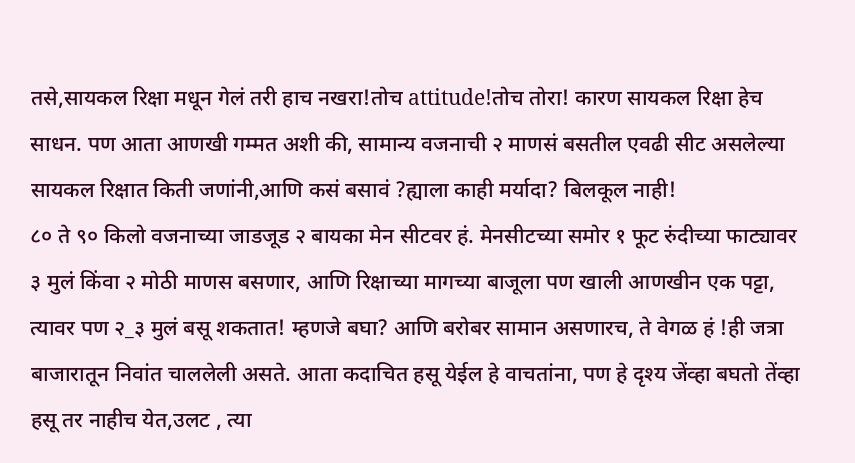तसे,सायकल रिक्षा मधून गेलं तरी हाच नखरा!तोच attitude!तोच तोरा! कारण सायकल रिक्षा हेच साधन. पण आता आणखी गम्मत अशी की, सामान्य वजनाची २ माणसं बसतील एवढी सीट असलेल्या सायकल रिक्षात किती जणांनी,आणि कसं बसावं ?ह्याला काही मर्यादा? बिलकूल नाही!
८० ते ९० किलो वजनाच्या जाडजूड २ बायका मेन सीटवर हं. मेनसीटच्या समोर १ फूट रुंदीच्या फाट्यावर ३ मुलं किंवा २ मोठी माणस बसणार, आणि रिक्षाच्या मागच्या बाजूला पण खाली आणखीन एक पट्टा, त्यावर पण २_३ मुलं बसू शकतात! म्हणजे बघा? आणि बरोबर सामान असणारच, ते वेगळ हं !ही जत्रा बाजारातून निवांत चाललेली असते. आता कदाचित हसू येईल हे वाचतांना, पण हे दृश्य जेंव्हा बघतो तेंव्हा हसू तर नाहीच येत,उलट , त्या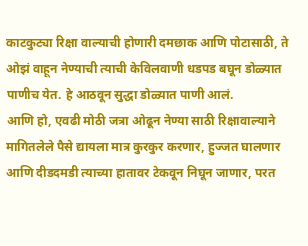काटकुट्या रिक्षा वाल्याची होणारी दमछाक आणि पोटासाठी, ते ओझं वाहून नेण्याची त्याची केविलवाणी धडपड बघून डोळ्यात पाणीच येत. हे आठवून सुद्धा डोळ्यात पाणी आलं.
आणि हो, एवढी मोठी जत्रा ओढून नेण्या साठी रिक्षावाल्याने मागितलेले पैसे द्यायला मात्र कुरकुर करणार, हुज्जत घालणार आणि दीडदमडी त्याच्या हातावर टेकवून निघून जाणार, परत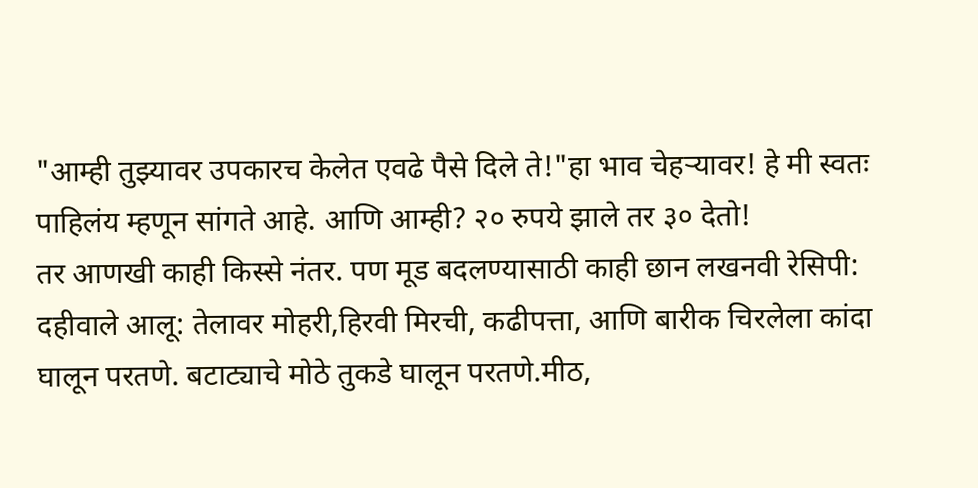"आम्ही तुझ्यावर उपकारच केलेत एवढे पैसे दिले ते!"हा भाव चेहऱ्यावर! हे मी स्वतः पाहिलंय म्हणून सांगते आहे. आणि आम्ही? २० रुपये झाले तर ३० देतो!
तर आणखी काही किस्से नंतर. पण मूड बदलण्यासाठी काही छान लखनवी रेसिपी:
दहीवाले आलू: तेलावर मोहरी,हिरवी मिरची, कढीपत्ता, आणि बारीक चिरलेला कांदा घालून परतणे. बटाट्याचे मोठे तुकडे घालून परतणे.मीठ,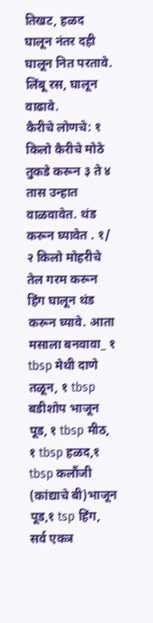तिखट, हळद घालून नंतर दही घालून नित परतावे. लिंबू रस, घालून वाढावे.
कैरीचे लोणचे: १ किलो कैरीचे मोठे तुकडे करून ३ ते ४ तास उन्हात वाळवावेत. थंड करून घ्यावेत . १/ २ किलो मोहरीचे तेल गरम करून हिंग घालून थंड करून घ्यावे. आता मसाला बनवावा_ १ tbsp मेथी दाणे तळून, १ tbsp बडीशोप भाजून पूड, १ tbsp मीठ, १ tbsp हळद,१ tbsp कलौंजी (कांद्याचे बी)भाजून पूड,१ tsp हिंग, सर्व एकत्र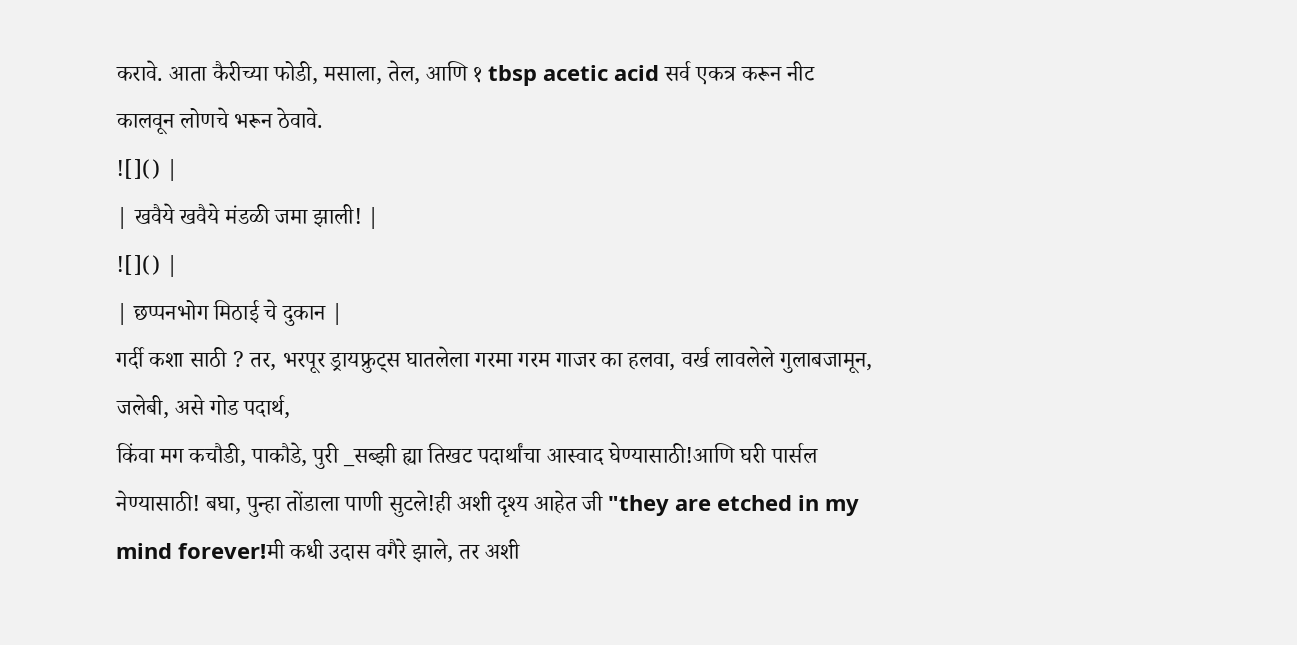करावे. आता कैरीच्या फोडी, मसाला, तेल, आणि १ tbsp acetic acid सर्व एकत्र करून नीट कालवून लोणचे भरून ठेवावे.
![]() |
| खवैये खवैये मंडळी जमा झाली! |
![]() |
| छप्पनभोग मिठाई चे दुकान |
गर्दी कशा साठी ? तर, भरपूर ड्रायफ्रुट्स घातलेला गरमा गरम गाजर का हलवा, वर्ख लावलेले गुलाबजामून, जलेबी, असे गोड पदार्थ,
किंवा मग कचौडी, पाकौडे, पुरी _सब्झी ह्या तिखट पदार्थांचा आस्वाद घेण्यासाठी!आणि घरी पार्सल नेण्यासाठी! बघा, पुन्हा तोंडाला पाणी सुटले!ही अशी दृश्य आहेत जी "they are etched in my mind forever!मी कधी उदास वगैरे झाले, तर अशी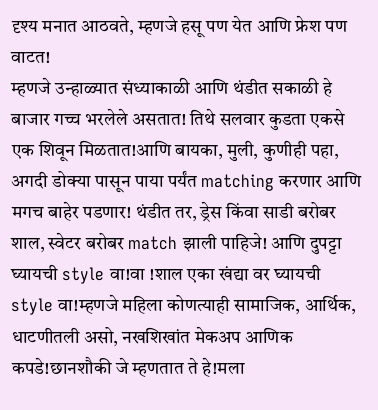दृश्य मनात आठवते, म्हणजे हसू पण येत आणि फ्रेश पण वाटत!
म्हणजे उन्हाळ्यात संध्याकाळी आणि थंडीत सकाळी हे बाजार गच्च भरलेले असतात! तिथे सलवार कुडता एकसे एक शिवून मिळतात!आणि बायका, मुली, कुणीही पहा, अगदी डोक्या पासून पाया पर्यंत matching करणार आणि मगच बाहेर पडणार! थंडीत तर, ड्रेस किंवा साडी बरोबर शाल, स्वेटर बरोबर match झाली पाहिजे! आणि दुपट्टा घ्यायची style वा!वा !शाल एका खंद्या वर घ्यायची style वा!म्हणजे महिला कोणत्याही सामाजिक, आर्थिक, धाटणीतली असो, नखशिखांत मेकअप आणिक कपडे!छानशौकी जे म्हणतात ते हे!मला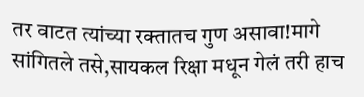तर वाटत त्यांच्या रक्तातच गुण असावा!मागे सांगितले तसे,सायकल रिक्षा मधून गेलं तरी हाच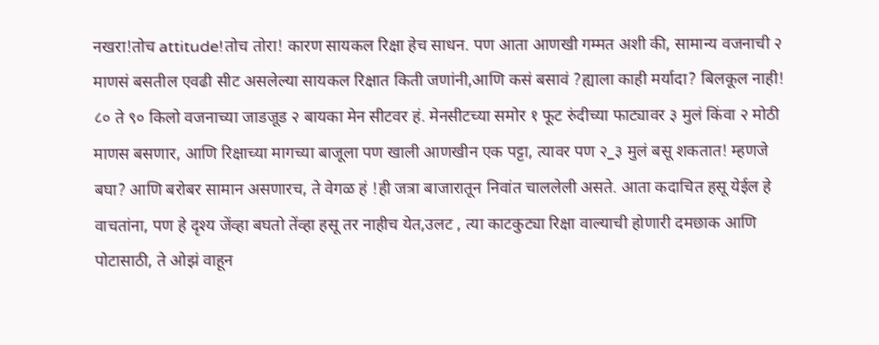नखरा!तोच attitude!तोच तोरा! कारण सायकल रिक्षा हेच साधन. पण आता आणखी गम्मत अशी की, सामान्य वजनाची २ माणसं बसतील एवढी सीट असलेल्या सायकल रिक्षात किती जणांनी,आणि कसं बसावं ?ह्याला काही मर्यादा? बिलकूल नाही!
८० ते ९० किलो वजनाच्या जाडजूड २ बायका मेन सीटवर हं. मेनसीटच्या समोर १ फूट रुंदीच्या फाट्यावर ३ मुलं किंवा २ मोठी माणस बसणार, आणि रिक्षाच्या मागच्या बाजूला पण खाली आणखीन एक पट्टा, त्यावर पण २_३ मुलं बसू शकतात! म्हणजे बघा? आणि बरोबर सामान असणारच, ते वेगळ हं !ही जत्रा बाजारातून निवांत चाललेली असते. आता कदाचित हसू येईल हे वाचतांना, पण हे दृश्य जेंव्हा बघतो तेंव्हा हसू तर नाहीच येत,उलट , त्या काटकुट्या रिक्षा वाल्याची होणारी दमछाक आणि पोटासाठी, ते ओझं वाहून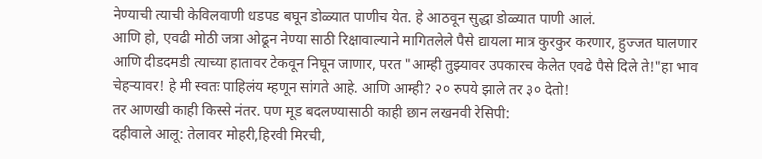नेण्याची त्याची केविलवाणी धडपड बघून डोळ्यात पाणीच येत. हे आठवून सुद्धा डोळ्यात पाणी आलं.
आणि हो, एवढी मोठी जत्रा ओढून नेण्या साठी रिक्षावाल्याने मागितलेले पैसे द्यायला मात्र कुरकुर करणार, हुज्जत घालणार आणि दीडदमडी त्याच्या हातावर टेकवून निघून जाणार, परत "आम्ही तुझ्यावर उपकारच केलेत एवढे पैसे दिले ते!"हा भाव चेहऱ्यावर! हे मी स्वतः पाहिलंय म्हणून सांगते आहे. आणि आम्ही? २० रुपये झाले तर ३० देतो!
तर आणखी काही किस्से नंतर. पण मूड बदलण्यासाठी काही छान लखनवी रेसिपी:
दहीवाले आलू: तेलावर मोहरी,हिरवी मिरची,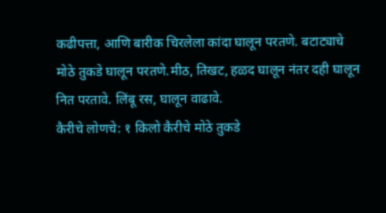कढीपत्ता, आणि बारीक चिरलेला कांदा घालून परतणे. बटाट्याचे मोठे तुकडे घालून परतणे.मीठ, तिखट, हळद घालून नंतर दही घालून नित परतावे. लिंबू रस, घालून वाढावे.
कैरीचे लोणचे: १ किलो कैरीचे मोठे तुकडे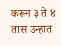करून ३ ते ४ तास उन्हात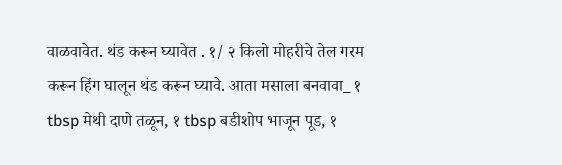वाळवावेत. थंड करून घ्यावेत . १/ २ किलो मोहरीचे तेल गरम करून हिंग घालून थंड करून घ्यावे. आता मसाला बनवावा_ १ tbsp मेथी दाणे तळून, १ tbsp बडीशोप भाजून पूड, १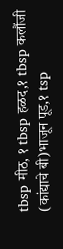tbsp मीठ, १ tbsp हळद,१ tbsp कलौंजी (कांद्याचे बी)भाजून पूड,१ tsp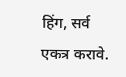हिंग, सर्व एकत्र करावे.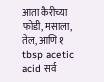आता कैरीच्या फोडी, मसाला, तेल, आणि १ tbsp acetic acid सर्व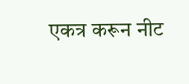एकत्र करून नीट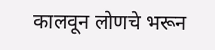कालवून लोणचे भरून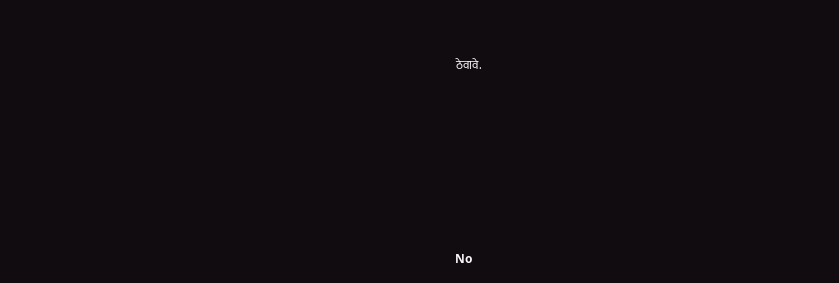ठेवावे.








No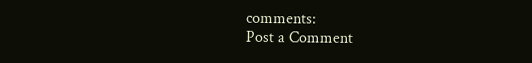comments:
Post a Comment